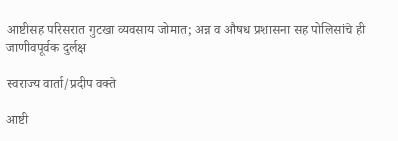आष्टीसह परिसरात गुटखा व्यवसाय जोमात; अन्न व औषध प्रशासना सह पोलिसांचे ही जाणीवपूर्वक दुर्लक्ष

स्वराज्य वार्ता/प्रदीप वक्ते

आष्टी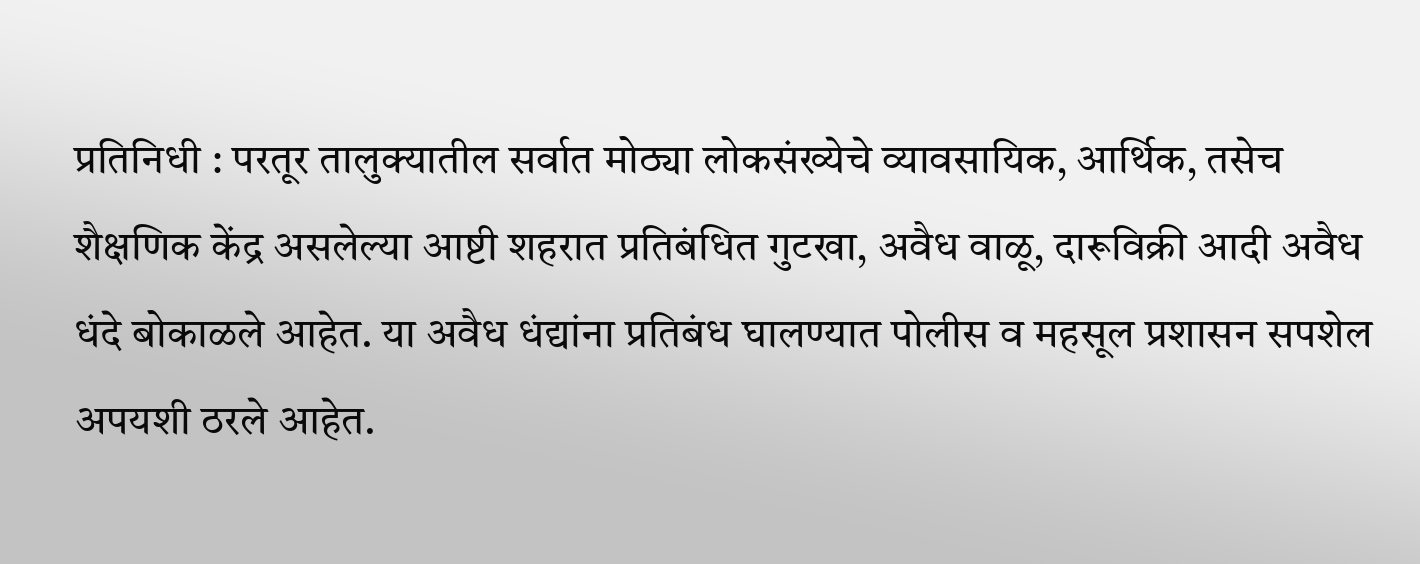प्रतिनिधी : परतूर तालुक्यातील सर्वात मोठ्या लोकसंख्येचे व्यावसायिक, आर्थिक, तसेच शैक्षणिक केंद्र असलेल्या आष्टी शहरात प्रतिबंधित गुटखा, अवैध वाळू, दारूविक्री आदी अवैध धंदे बोकाळले आहेत. या अवैध धंद्यांना प्रतिबंध घालण्यात पोलीस व महसूल प्रशासन सपशेल अपयशी ठरले आहेत.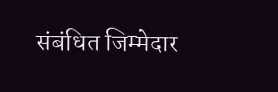संबंधित जिम्मेदार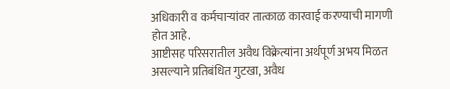अधिकारी व कर्मचाऱ्यांवर तात्काळ कारवाई करण्याची मागणी होत आहे.
आष्टीसह परिसरातील अवैध विक्रेत्यांना अर्थपूर्ण अभय मिळत असल्याने प्रतिबंधित गुटखा, अवैध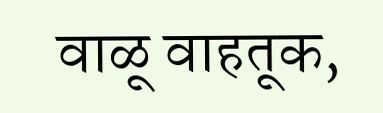वाळू वाहतूक,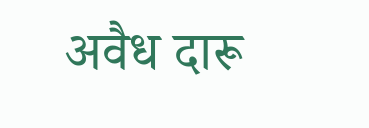अवैध दारू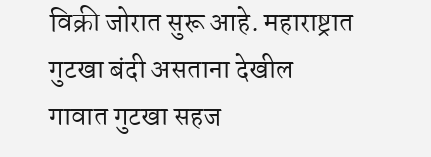विक्री जोरात सुरू आहे. महाराष्ट्रात गुटखा बंदी असताना देखील गावात गुटखा सहज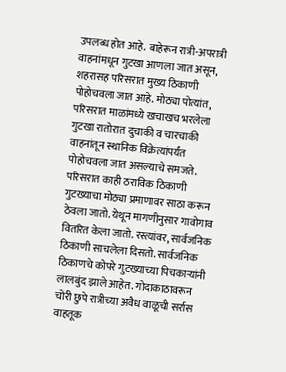उपलब्ध होत आहे. बाहेरून रात्री-अपरात्री वाहनांमधून गुटखा आणला जात असून, शहरासह परिसरात मुख्य ठिकाणी पोहोचवला जात आहे. मोठ्या पोत्यांत, परिसरात माळांमध्ये खचाखच भरलेला गुटखा रातोरात दुचाकी व चारचाकी वाहनांतून स्थानिक विक्रेत्यांपर्यंत पोहोचवला जात असल्याचे समजते. परिसरात काही ठराविक ठिकाणी गुटख्याचा मोठ्या प्रमाणावर साठा करून ठेवला जातो. येथून मागणीनुसार गावोगाव वितरित केला जातो. रस्त्यांवर, सार्वजनिक ठिकाणी साचलेला दिसतो. सार्वजनिक ठिकाणचे कोपरे गुटख्याच्या पिचकाऱ्यांनी लालबुंद झाले आहेत. गोदाकाठावरून चोरी छुपे रात्रीच्या अवैध वाळूची सर्रास वाहतूक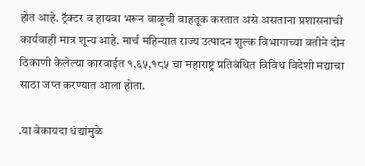होत आहे. ट्रॅक्टर व हायवा भरून वाळूची वाहतूक करतात असे असताना प्रशासनाची कार्यवाही मात्र शून्य आहे. मार्च महिन्यात राज्य उत्पादन शुल्क विभागाच्या वतीने दोन ठिकाणी केलेल्या कारवाईत १,६५,१८५ चा महाराष्ट्र प्रतिबंधित विविध विदेशी मद्याचा साठा जप्त करण्यात आला होता.

.या बेकायदा धंद्यांमुळे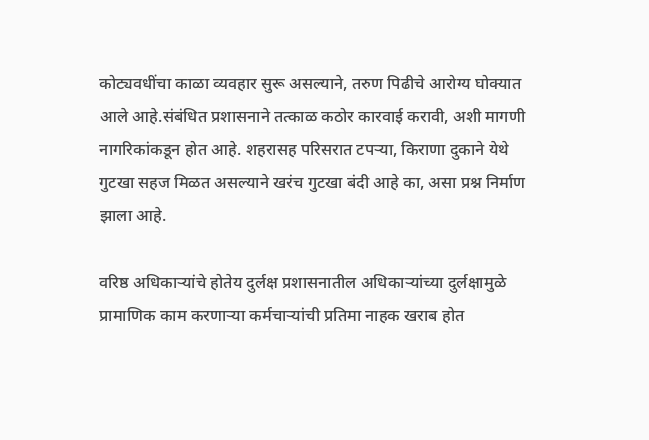कोट्यवधींचा काळा व्यवहार सुरू असल्याने, तरुण पिढीचे आरोग्य घोक्यात आले आहे.संबंधित प्रशासनाने तत्काळ कठोर कारवाई करावी, अशी मागणी नागरिकांकडून होत आहे. शहरासह परिसरात टपऱ्या, किराणा दुकाने येथे गुटखा सहज मिळत असल्याने खरंच गुटखा बंदी आहे का, असा प्रश्न निर्माण झाला आहे.

वरिष्ठ अधिकाऱ्यांचे होतेय दुर्लक्ष प्रशासनातील अधिकाऱ्यांच्या दुर्लक्षामुळे प्रामाणिक काम करणाऱ्या कर्मचाऱ्यांची प्रतिमा नाहक खराब होत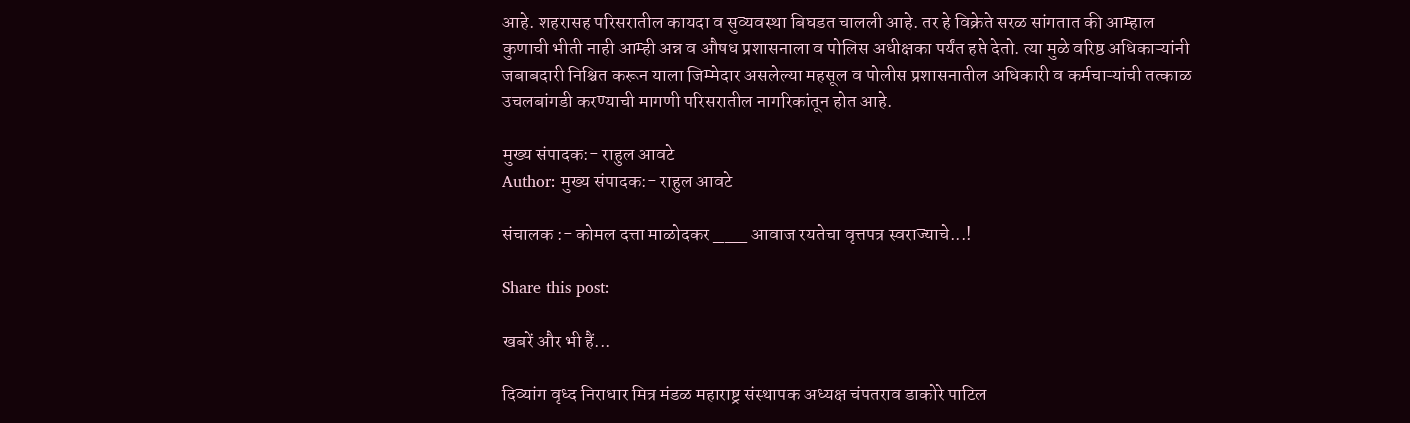आहे. शहरासह परिसरातील कायदा व सुव्यवस्था बिघडत चालली आहे. तर हे विक्रेते सरळ सांगतात की आम्हाल कुणाची भीती नाही आम्ही अन्न व औषध प्रशासनाला व पोलिस अधीक्षका पर्यंत हप्ते देतो. त्या मुळे वरिष्ठ अधिकाऱ्यांनी जबाबदारी निश्चित करून याला जिम्मेदार असलेल्या महसूल व पोलीस प्रशासनातील अधिकारी व कर्मचाऱ्यांची तत्काळ उचलबांगडी करण्याची मागणी परिसरातील नागरिकांतून होत आहे.

मुख्य संपादक:- राहुल आवटे
Author: मुख्य संपादक:- राहुल आवटे

संचालक :- कोमल दत्ता माळोदकर ___ आवाज रयतेचा वृत्तपत्र स्वराज्याचे...!

Share this post:

खबरें और भी हैं...

दिव्यांग वृध्द निराधार मित्र मंडळ महाराष्ट्र संस्थापक अध्यक्ष चंपतराव डाकोरे पाटिल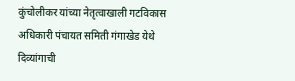कुंचोलीकर यांच्या नेतृत्वाखाली गटविकास अधिकारी पंचायत समिती गंगाखेड येथे दिव्यांगाची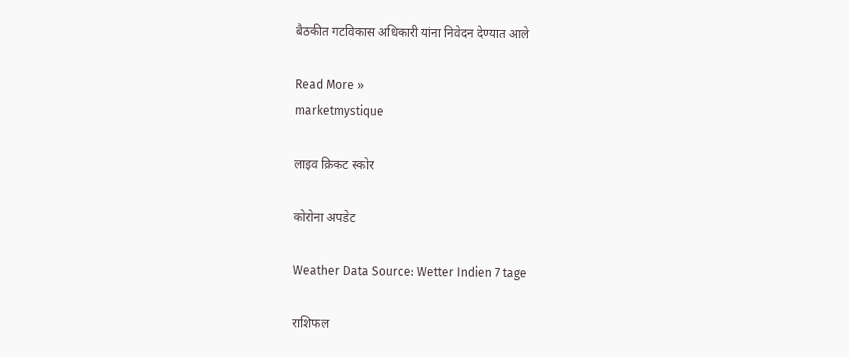बैठकीत गटविकास अधिकारी यांना निवेदन देण्यात आले

Read More »
marketmystique

लाइव क्रिकट स्कोर

कोरोना अपडेट

Weather Data Source: Wetter Indien 7 tage

राशिफल